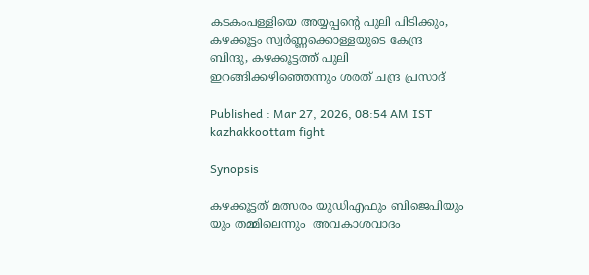കടകംപള്ളിയെ അയ്യപ്പന്‍റെ പുലി പിടിക്കും, കഴക്കൂട്ടം സ്വർണ്ണക്കൊള്ളയുടെ കേന്ദ്ര ബിന്ദു, കഴക്കൂട്ടത്ത് പുലി ഇറങ്ങിക്കഴിഞ്ഞെന്നും ശരത് ചന്ദ്ര പ്രസാദ്

Published : Mar 27, 2026, 08:54 AM IST
kazhakkoottam fight

Synopsis

കഴക്കൂട്ടത് മത്സരം യുഡിഎഫും ബിജെപിയും  യും തമ്മിലെന്നും  അവകാശവാദം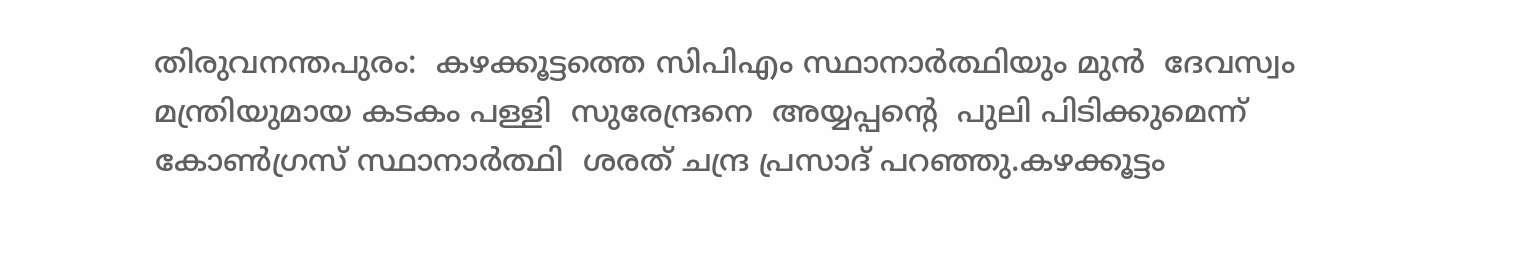തിരുവനന്തപുരം:  കഴക്കൂട്ടത്തെ സിപിഎം സ്ഥാനാര്‍ത്ഥിയും മുന്‍  ദേവസ്വം  മന്ത്രിയുമായ കടകം പള്ളി  സുരേന്ദ്രനെ  അയ്യപ്പന്‍റെ  പുലി പിടിക്കുമെന്ന് കോണ്‍ഗ്രസ് സ്ഥാനാര്‍ത്ഥി  ശരത് ചന്ദ്ര പ്രസാദ് പറഞ്ഞു.കഴക്കൂട്ടം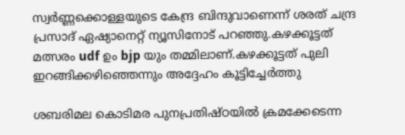സ്വർണ്ണക്കൊള്ളയുടെ കേന്ദ്ര ബിന്ദുവാണെന്ന് ശരത് ചന്ദ്ര പ്രസാദ് ഏഷ്യാനെറ്റ് ന്യൂസിനോട് പറഞ്ഞു.കഴക്കൂട്ടത് മത്സരം udf ഉം bjp യും തമ്മിലാണ്.കഴക്കൂട്ടത് പുലി ഇറങ്ങിക്കഴിഞ്ഞെന്നും അദ്ദേഹം കൂട്ടിച്ചേര്‍ത്തു

ശബരിമല കൊടിമര പുനപ്രതിഷ്ഠയിൽ ക്രമക്കേടെന്ന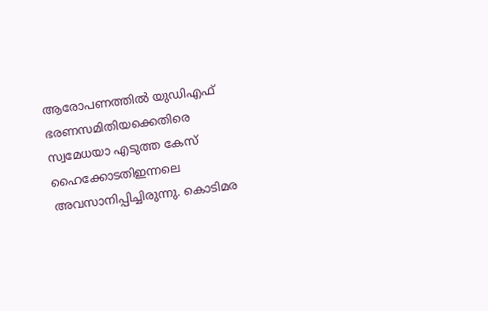ആരോപണത്തിൽ യുഡിഎഫ് ഭരണസമിതിയക്കെതിരെ സ്വമേധയാ എടുത്ത കേസ് ഹൈക്കോടതിഇന്നലെ  അവസാനിപ്പിച്ചിരുന്നു. കൊടിമര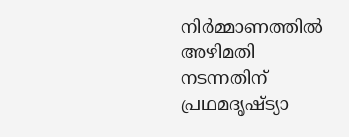നിർമ്മാണത്തിൽ അഴിമതി നടന്നതിന് പ്രഥമദൃഷ്ട്യാ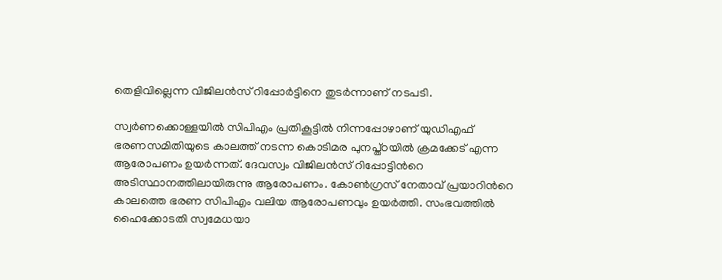തെളിവില്ലെന്ന വിജിലൻസ് റിപ്പോർട്ടിനെ തുടർന്നാണ് നടപടി.

സ്വർണക്കൊള്ളയിൽ സിപിഎം പ്രതികൂട്ടിൽ നിന്നപ്പോഴാണ് യുഡിഎഫ് ഭരണസമിതിയുടെ കാലത്ത് നടന്ന കൊടിമര പുനപ്ത്ഠയിൽ ക്രമക്കേട് എന്ന ആരോപണം ഉയർന്നത്. ദേവസ്വം വിജിലൻസ് റിപ്പോ‍ട്ടിന്‍റെ അടിസ്ഥാനത്തിലായിരുന്നു ആരോപണം. കോൺഗ്രസ് നേതാവ് പ്രയാറിന്‍റെ കാലത്തെ ഭരണ സിപിഎം വലിയ ആരോപണവും ഉയർത്തി. സംഭവത്തിൽ ഹൈക്കോടതി സ്വമേധയാ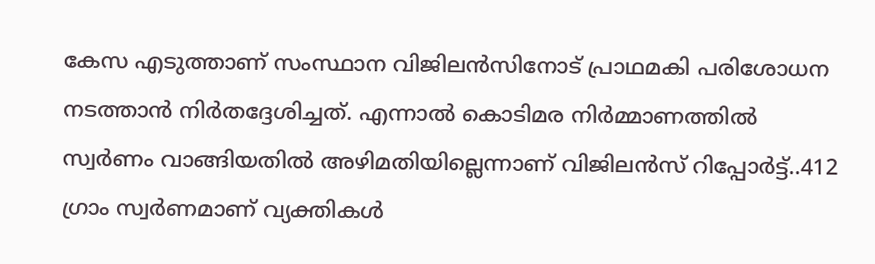കേസ എടുത്താണ് സംസ്ഥാന വിജിലൻസിനോട് പ്രാഥമകി പരിശോധന നടത്താൻ നിർതദ്ദേശിച്ചത്. എന്നാൽ കൊടിമര നിർമ്മാണത്തിൽ സ്വർണം വാങ്ങിയതിൽ അഴിമതിയില്ലെന്നാണ് വിജിലൻസ് റിപ്പോർട്ട്..412 ഗ്രാം സ്വർണമാണ് വ്യക്തികൾ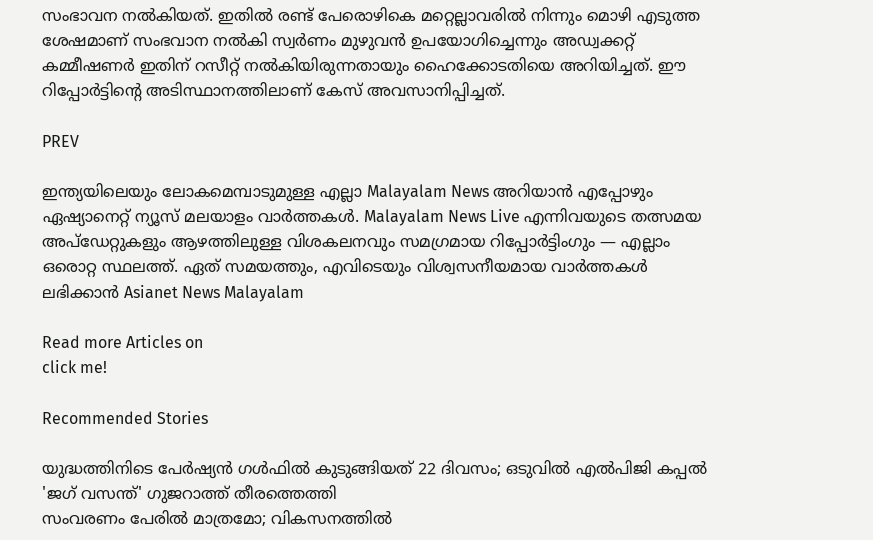സംഭാവന നൽകിയത്. ഇതിൽ രണ്ട് പേരൊഴികെ മറ്റെല്ലാവരിൽ നിന്നും മൊഴി എടുത്ത ശേഷമാണ് സംഭവാന നൽകി സ്വർണം മുഴുവൻ ഉപയോഗിച്ചെന്നും അഡ്വക്കറ്റ് കമ്മീഷണർ ഇതിന് റസീറ്റ് നൽകിയിരുന്നതായും ഹൈക്കോടതിയെ അറിയിച്ചത്. ഈ റിപ്പോർട്ടിന്‍റെ അടിസ്ഥാനത്തിലാണ് കേസ് അവസാനിപ്പിച്ചത്.

PREV

ഇന്ത്യയിലെയും ലോകമെമ്പാടുമുള്ള എല്ലാ Malayalam News അറിയാൻ എപ്പോഴും ഏഷ്യാനെറ്റ് ന്യൂസ് മലയാളം വാർത്തകൾ. Malayalam News Live എന്നിവയുടെ തത്സമയ അപ്‌ഡേറ്റുകളും ആഴത്തിലുള്ള വിശകലനവും സമഗ്രമായ റിപ്പോർട്ടിംഗും — എല്ലാം ഒരൊറ്റ സ്ഥലത്ത്. ഏത് സമയത്തും, എവിടെയും വിശ്വസനീയമായ വാർത്തകൾ ലഭിക്കാൻ Asianet News Malayalam

Read more Articles on
click me!

Recommended Stories

യുദ്ധത്തിനിടെ പേർഷ്യൻ ഗൾഫിൽ കുടുങ്ങിയത് 22 ദിവസം; ഒടുവിൽ എൽപിജി കപ്പൽ 'ജഗ് വസന്ത്' ഗുജറാത്ത് തീരത്തെത്തി
സംവരണം പേരിൽ മാത്രമോ; വികസനത്തിൽ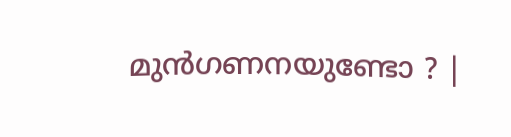മുൻഗണനയുണ്ടോ ? |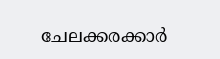ചേലക്കരക്കാർ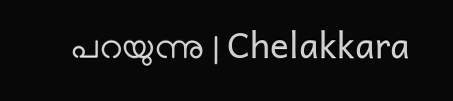പറയുന്നു | Chelakkara